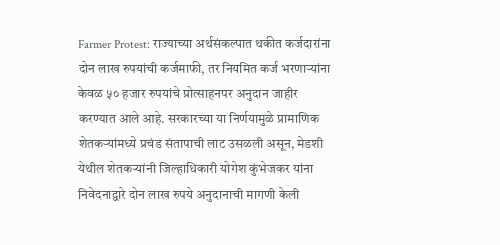Farmer Protest: राज्याच्या अर्थसंकल्पात थकीत कर्जदारांना दोन लाख रुपयांची कर्जमाफी, तर नियमित कर्ज भरणाऱ्यांना केवळ ५० हजार रुपयांचे प्रोत्साहनपर अनुदान जाहीर करण्यात आले आहे. सरकारच्या या निर्णयामुळे प्रामाणिक शेतकऱ्यांमध्ये प्रचंड संतापाची लाट उसळली असून, मेडशी येथील शेतकऱ्यांनी जिल्हाधिकारी योगेश कुंभेजकर यांना निवेदनाद्वारे दोन लाख रुपये अनुदानाची मागणी केली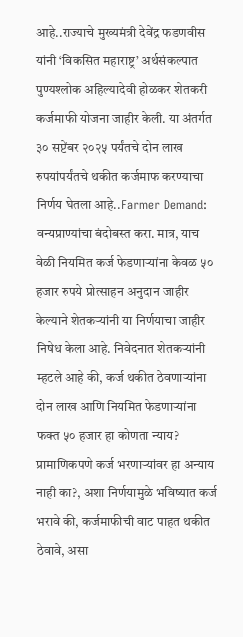आहे..राज्याचे मुख्यमंत्री देवेंद्र फडणवीस यांनी ‘विकसित महाराष्ट्र’ अर्थसंकल्पात पुण्यश्लोक अहिल्यादेवी होळकर शेतकरी कर्जमाफी योजना जाहीर केली. या अंतर्गत ३० सप्टेंबर २०२५ पर्यंतचे दोन लाख रुपयांपर्यंतचे थकीत कर्जमाफ करण्याचा निर्णय घेतला आहे..Farmer Demand: वन्यप्राण्यांचा बंदोबस्त करा. मात्र, याच वेळी नियमित कर्ज फेडणाऱ्यांना केवळ ५० हजार रुपये प्रोत्साहन अनुदान जाहीर केल्याने शेतकऱ्यांनी या निर्णयाचा जाहीर निषेध केला आहे. निवेदनात शेतकऱ्यांनी म्हटले आहे की, कर्ज थकीत ठेवणाऱ्यांना दोन लाख आणि नियमित फेडणाऱ्यांना फक्त ५० हजार हा कोणता न्याय? प्रामाणिकपणे कर्ज भरणाऱ्यांवर हा अन्याय नाही का?, अशा निर्णयामुळे भविष्यात कर्ज भरावे की, कर्जमाफीची वाट पाहत थकीत ठेवावे, असा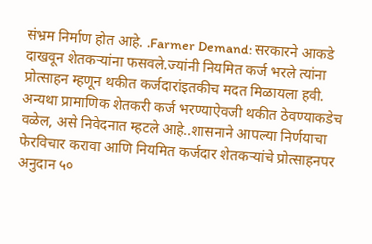संभ्रम निर्माण होत आहे. .Farmer Demand: सरकारने आकडे दाखवून शेतकऱ्यांना फसवले.ज्यांनी नियमित कर्ज भरले त्यांना प्रोत्साहन म्हणून थकीत कर्जदारांइतकीच मदत मिळायला हवी. अन्यथा प्रामाणिक शेतकरी कर्ज भरण्याऐवजी थकीत ठेवण्याकडेच वळेल, असे निवेदनात म्हटले आहे..शासनाने आपल्या निर्णयाचा फेरविचार करावा आणि नियमित कर्जदार शेतकऱ्यांचे प्रोत्साहनपर अनुदान ५०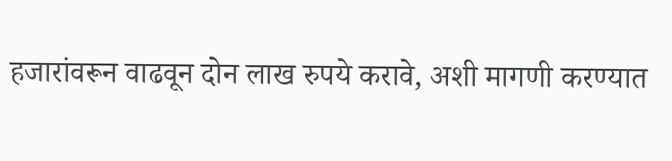हजारांवरून वाढवून दोन लाख रुपये करावे, अशी मागणी करण्यात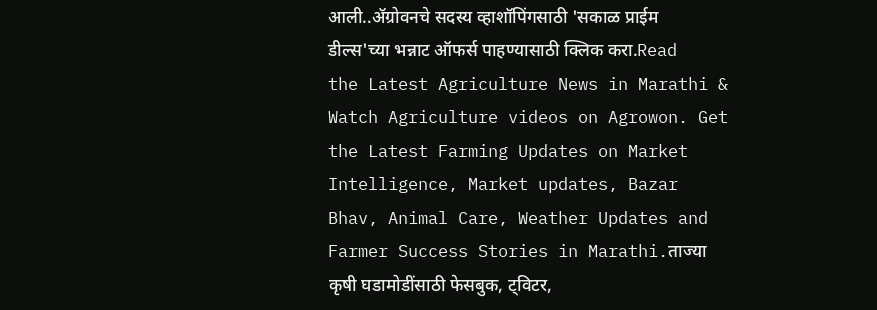आली..ॲग्रोवनचे सदस्य व्हाशॉपिंगसाठी 'सकाळ प्राईम डील्स'च्या भन्नाट ऑफर्स पाहण्यासाठी क्लिक करा.Read the Latest Agriculture News in Marathi & Watch Agriculture videos on Agrowon. Get the Latest Farming Updates on Market Intelligence, Market updates, Bazar Bhav, Animal Care, Weather Updates and Farmer Success Stories in Marathi.ताज्या कृषी घडामोडींसाठी फेसबुक, ट्विटर,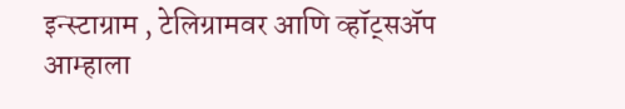इन्स्टाग्राम , टेलिग्रामवर आणि व्हॉट्सॲप आम्हाला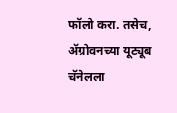फॉलो करा. तसेच, ॲग्रोवनच्या यूट्यूब चॅनेलला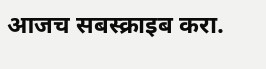आजच सबस्क्राइब करा.